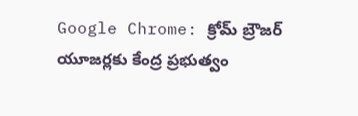Google Chrome: క్రోమ్ బ్రౌజర్ యూజర్లకు కేంద్ర ప్రభుత్వం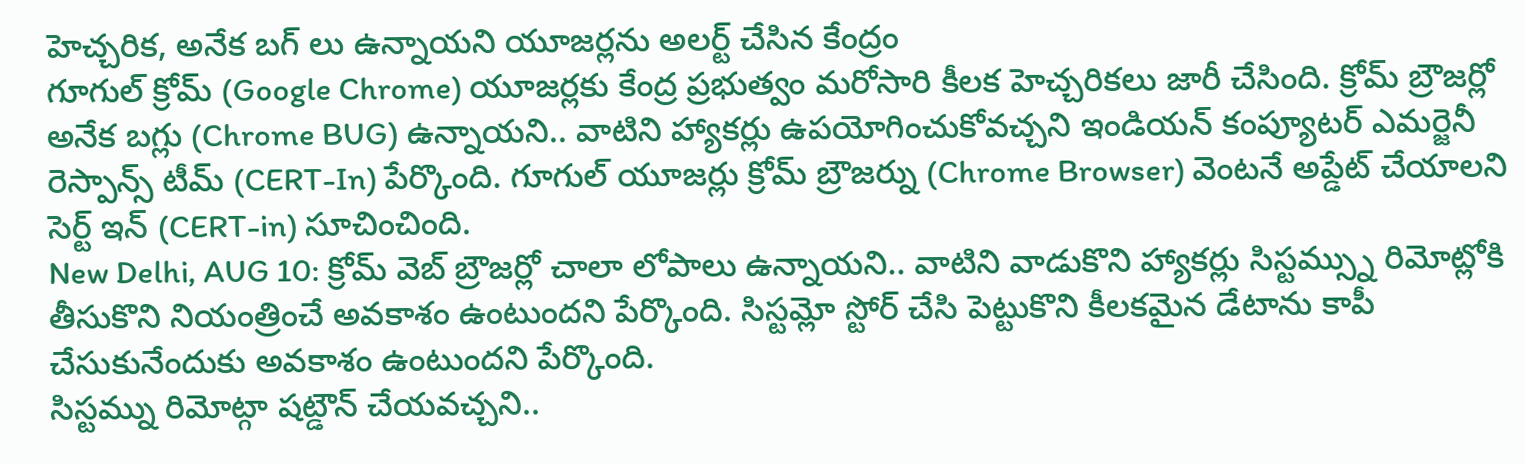హెచ్చరిక, అనేక బగ్ లు ఉన్నాయని యూజర్లను అలర్ట్ చేసిన కేంద్రం
గూగుల్ క్రోమ్ (Google Chrome) యూజర్లకు కేంద్ర ప్రభుత్వం మరోసారి కీలక హెచ్చరికలు జారీ చేసింది. క్రోమ్ బ్రౌజర్లో అనేక బగ్లు (Chrome BUG) ఉన్నాయని.. వాటిని హ్యాకర్లు ఉపయోగించుకోవచ్చని ఇండియన్ కంప్యూటర్ ఎమర్జెనీ రెస్పాన్స్ టీమ్ (CERT-In) పేర్కొంది. గూగుల్ యూజర్లు క్రోమ్ బ్రౌజర్ను (Chrome Browser) వెంటనే అప్డేట్ చేయాలని సెర్ట్ ఇన్ (CERT-in) సూచించింది.
New Delhi, AUG 10: క్రోమ్ వెబ్ బ్రౌజర్లో చాలా లోపాలు ఉన్నాయని.. వాటిని వాడుకొని హ్యాకర్లు సిస్టమ్స్ను రిమోట్లోకి తీసుకొని నియంత్రించే అవకాశం ఉంటుందని పేర్కొంది. సిస్టమ్లో స్టోర్ చేసి పెట్టుకొని కీలకమైన డేటాను కాపీ చేసుకునేందుకు అవకాశం ఉంటుందని పేర్కొంది.
సిస్టమ్ను రిమోట్గా షట్డౌన్ చేయవచ్చని..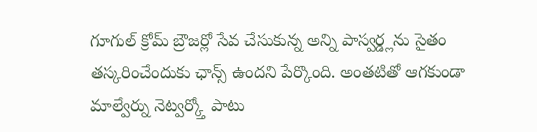గూగుల్ క్రోమ్ బ్రౌజర్లో సేవ చేసుకున్న అన్ని పాస్వర్డ్లను సైతం తస్కరించేందుకు ఛాన్స్ ఉందని పేర్కొంది. అంతటితో ఆగకుండా మాల్వేర్ను నెట్వర్క్తో పాటు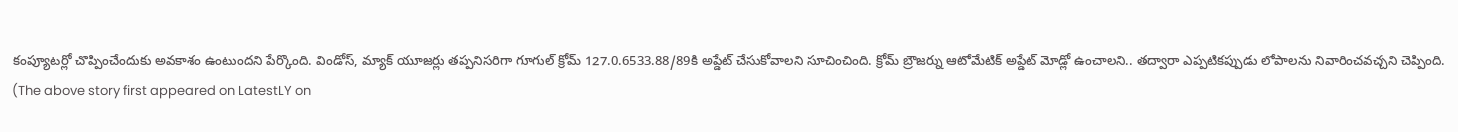కంప్యూటర్లో చొప్పించేందుకు అవకాశం ఉంటుందని పేర్కొంది. విండోస్, మ్యాక్ యూజర్లు తప్పనిసరిగా గూగుల్ క్రోమ్ 127.0.6533.88/89కి అప్డేట్ చేసుకోవాలని సూచించింది. క్రోమ్ బ్రౌజర్ను ఆటోమేటిక్ అప్డేట్ మోడ్లో ఉంచాలని.. తద్వారా ఎప్పటికప్పుడు లోపాలను నివారించవచ్చని చెప్పింది.
(The above story first appeared on LatestLY on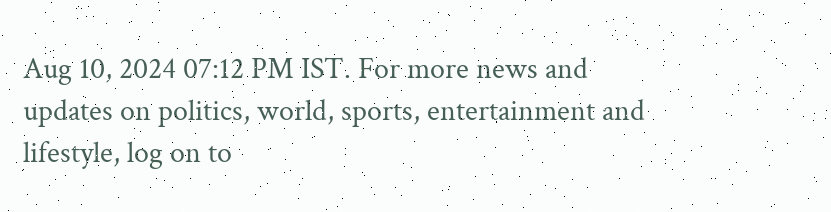Aug 10, 2024 07:12 PM IST. For more news and updates on politics, world, sports, entertainment and lifestyle, log on to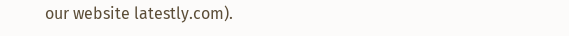our website latestly.com).